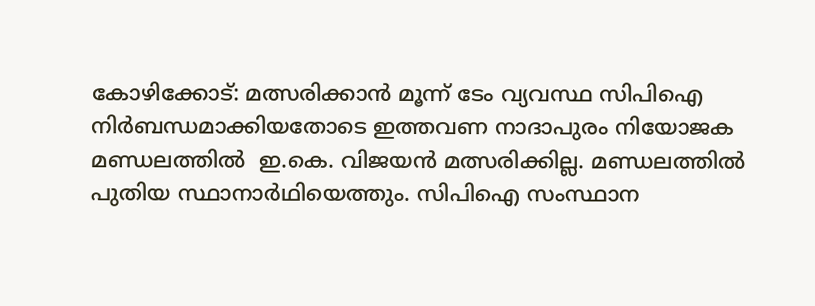കോഴിക്കോട്: മത്സരിക്കാൻ മൂന്ന് ടേം വ്യവസ്ഥ സിപിഐ നിർബന്ധമാക്കിയതോടെ ഇത്തവണ നാദാപുരം നിയോജക മണ്ഡലത്തിൽ  ഇ.കെ. വിജയൻ മത്സരിക്കില്ല. മണ്ഡലത്തിൽ പുതിയ സ്ഥാനാർഥിയെത്തും. സിപിഐ സംസ്ഥാന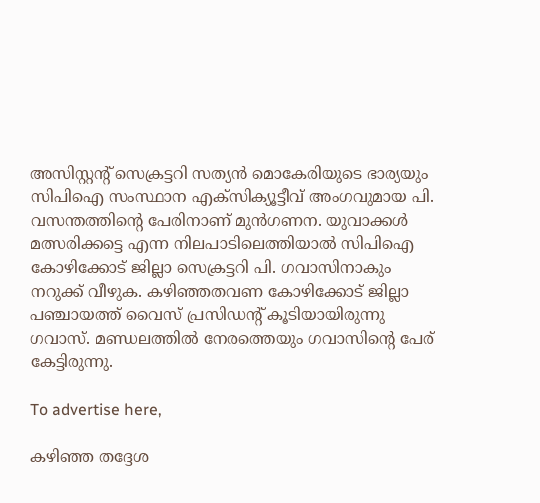അസിസ്റ്റന്റ് സെക്രട്ടറി സത്യൻ മൊകേരിയുടെ ഭാര്യയും സിപിഐ സംസ്ഥാന എക്‌സിക്യൂട്ടീവ് അംഗവുമായ പി. വസന്തത്തിന്റെ പേരിനാണ് മുൻഗണന. യുവാക്കൾ മത്സരിക്കട്ടെ എന്ന നിലപാടിലെത്തിയാൽ സിപിഐ കോഴിക്കോട് ജില്ലാ സെക്രട്ടറി പി. ഗവാസിനാകും നറുക്ക് വീഴുക. കഴിഞ്ഞതവണ കോഴിക്കോട് ജില്ലാ പഞ്ചായത്ത് വൈസ് പ്രസിഡന്റ് കൂടിയായിരുന്നു ഗവാസ്. മണ്ഡലത്തിൽ നേരത്തെയും ഗവാസിന്റെ പേര് കേട്ടിരുന്നു.

To advertise here,

കഴിഞ്ഞ തദ്ദേശ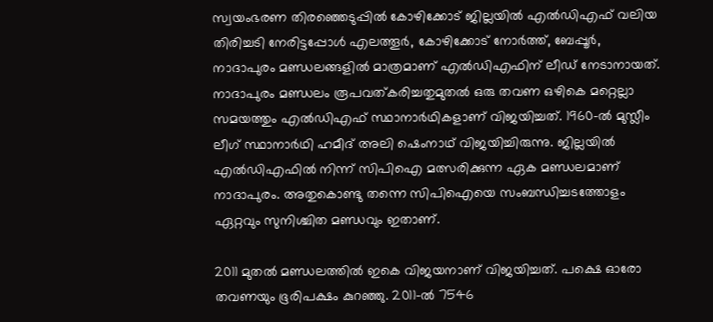സ്വയംഭരണ തിരഞ്ഞെടുപ്പിൽ കോഴിക്കോട് ജില്ലയിൽ എൽഡിഎഫ് വലിയ തിരിച്ചടി നേരിട്ടപ്പോൾ എലത്തൂർ, കോഴിക്കോട് നോർത്ത്, ബേപ്പൂർ, നാദാപുരം മണ്ഡലങ്ങളിൽ മാത്രമാണ് എൽഡിഎഫിന് ലീഡ് നേടാനായത്. നാദാപുരം മണ്ഡലം രൂപവത്കരിച്ചതുമുതൽ ഒരു തവണ ഒഴികെ മറ്റെല്ലാ സമയത്തും എൽഡിഎഫ് സ്ഥാനാർഥികളാണ് വിജയിച്ചത്. 1960-ൽ മുസ്ലീം ലീഗ് സ്ഥാനാർഥി ഹമീദ് അലി ഷെംനാഥ് വിജയിച്ചിരുന്നു. ജില്ലയിൽ എൽഡിഎഫിൽ നിന്ന് സിപിഐ മത്സരിക്കുന്ന ഏക മണ്ഡലമാണ് നാദാപുരം. അതുകൊണ്ടു തന്നെ സിപിഐയെ സംബന്ധിച്ചടത്തോളം ഏറ്റവും സുനിശ്ചിത മണ്ഡവും ഇതാണ്.

2011 മുതൽ മണ്ഡലത്തിൽ ഇകെ വിജയനാണ് വിജയിച്ചത്. പക്ഷെ ഓരോ തവണയും ഭൂരിപക്ഷം കുറഞ്ഞു. 2011-ൽ 7546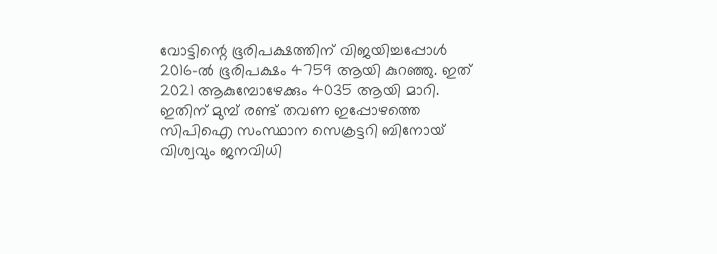വോട്ടിന്റെ ഭൂരിപക്ഷത്തിന് വിജയിച്ചപ്പോൾ 2016-ൽ ഭൂരിപക്ഷം 4759 ആയി കുറഞ്ഞു. ഇത് 2021 ആകുമ്പോഴേക്കും 4035 ആയി മാറി. ഇതിന് മുമ്പ് രണ്ട് തവണ ഇപ്പോഴത്തെ സിപിഐ സംസ്ഥാന സെക്രട്ടറി ബിനോയ് വിശ്വവും ജനവിധി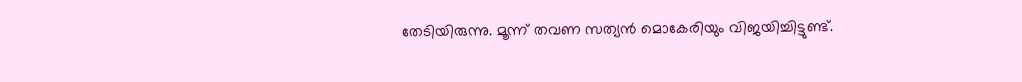തേടിയിരുന്നു. മൂന്ന് തവണ സത്യൻ മൊകേരിയും വിജയിച്ചിട്ടുണ്ട്.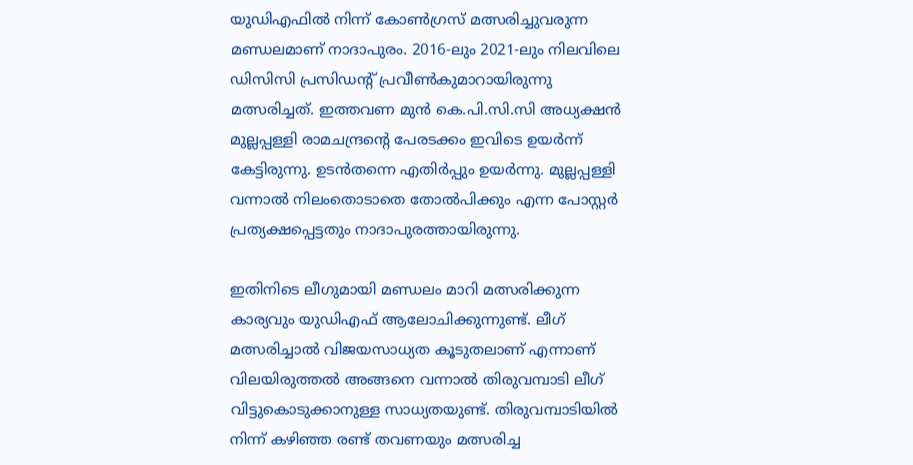യുഡിഎഫിൽ നിന്ന് കോൺഗ്രസ് മത്സരിച്ചുവരുന്ന മണ്ഡലമാണ് നാദാപുരം. 2016-ലും 2021-ലും നിലവിലെ ഡിസിസി പ്രസിഡന്റ് പ്രവീൺകുമാറായിരുന്നു മത്സരിച്ചത്. ഇത്തവണ മുൻ കെ.പി.സി.സി അധ്യക്ഷൻ മുല്ലപ്പള്ളി രാമചന്ദ്രന്റെ പേരടക്കം ഇവിടെ ഉയർന്ന് കേട്ടിരുന്നു. ഉടൻതന്നെ എതിർപ്പും ഉയർന്നു. മുല്ലപ്പള്ളി വന്നാൽ നിലംതൊടാതെ തോൽപിക്കും എന്ന പോസ്റ്റർ പ്രത്യക്ഷപ്പെട്ടതും നാദാപുരത്തായിരുന്നു.

ഇതിനിടെ ലീഗുമായി മണ്ഡലം മാറി മത്സരിക്കുന്ന കാര്യവും യുഡിഎഫ് ആലോചിക്കുന്നുണ്ട്. ലീഗ് മത്സരിച്ചാൽ വിജയസാധ്യത കൂടുതലാണ് എന്നാണ് വിലയിരുത്തൽ അങ്ങനെ വന്നാൽ തിരുവമ്പാടി ലീഗ് വിട്ടുകൊടുക്കാനുള്ള സാധ്യതയുണ്ട്. തിരുവമ്പാടിയിൽ നിന്ന് കഴിഞ്ഞ രണ്ട് തവണയും മത്സരിച്ച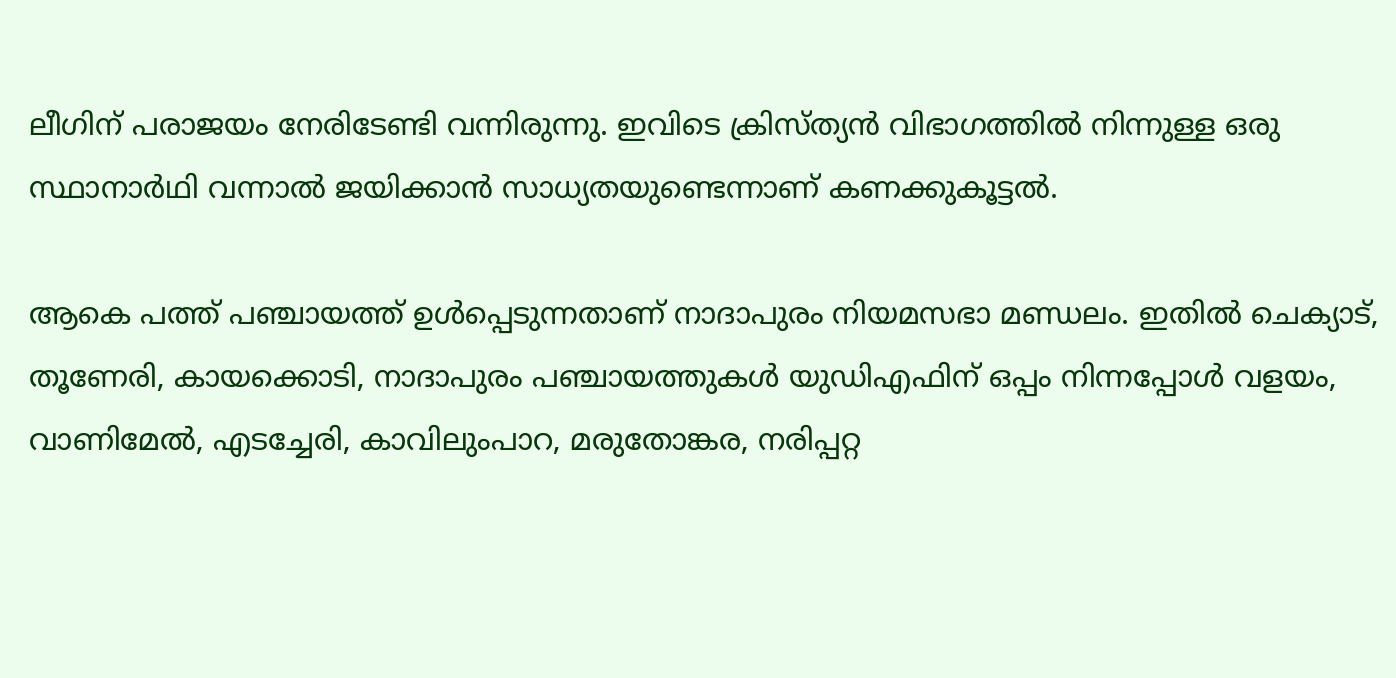ലീഗിന് പരാജയം നേരിടേണ്ടി വന്നിരുന്നു. ഇവിടെ ക്രിസ്ത്യൻ വിഭാഗത്തിൽ നിന്നുള്ള ഒരു സ്ഥാനാർഥി വന്നാൽ ജയിക്കാൻ സാധ്യതയുണ്ടെന്നാണ് കണക്കുകൂട്ടൽ.

ആകെ പത്ത് പഞ്ചായത്ത് ഉൾപ്പെടുന്നതാണ് നാദാപുരം നിയമസഭാ മണ്ഡലം. ഇതിൽ ചെക്യാട്, തൂണേരി, കായക്കൊടി, നാദാപുരം പഞ്ചായത്തുകൾ യുഡിഎഫിന് ഒപ്പം നിന്നപ്പോൾ വളയം, വാണിമേൽ, എടച്ചേരി, കാവിലുംപാറ, മരുതോങ്കര, നരിപ്പറ്റ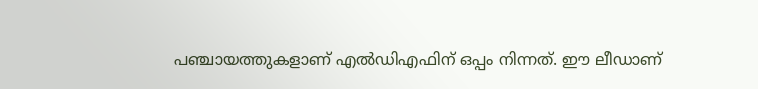പഞ്ചായത്തുകളാണ് എൽഡിഎഫിന് ഒപ്പം നിന്നത്. ഈ ലീഡാണ്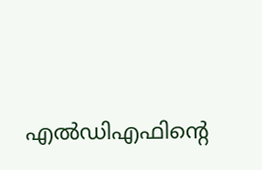എൽഡിഎഫിന്റെ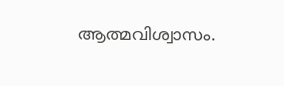ആത്മവിശ്വാസം.